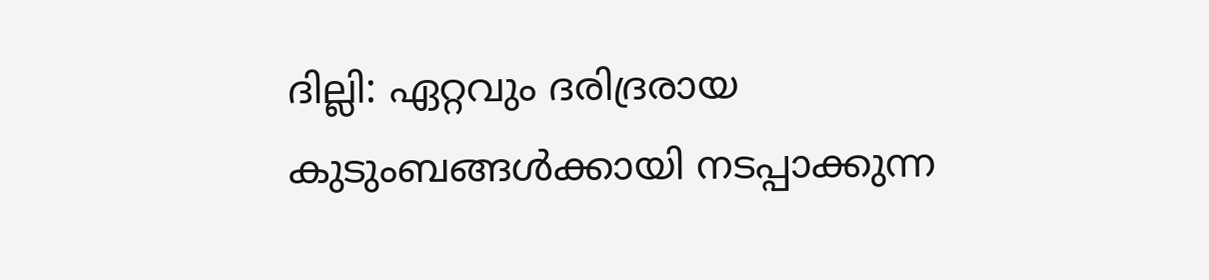ദില്ലി: ഏറ്റവും ദരിദ്രരായ കുടുംബങ്ങൾക്കായി നടപ്പാക്കുന്ന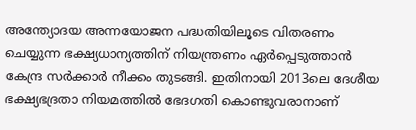അന്ത്യോദയ അന്നയോജന പദ്ധതിയിലൂടെ വിതരണം ചെയ്യുന്ന ഭക്ഷ്യധാന്യത്തിന് നിയന്ത്രണം ഏർപ്പെടുത്താൻ കേന്ദ്ര സർക്കാർ നീക്കം തുടങ്ങി. ഇതിനായി 2013ലെ ദേശീയ ഭക്ഷ്യഭദ്രതാ നിയമത്തിൽ ഭേദഗതി കൊണ്ടുവരാനാണ്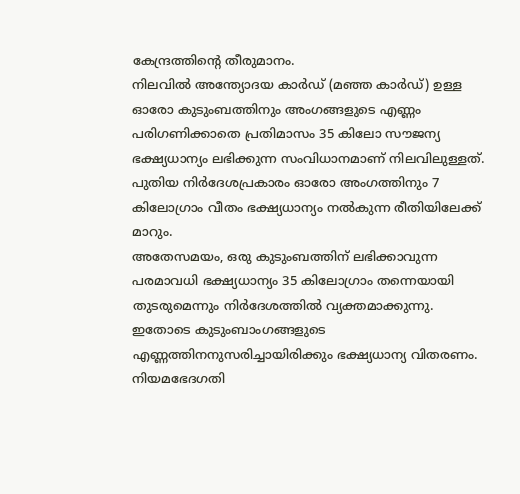കേന്ദ്രത്തിന്റെ തീരുമാനം.
നിലവിൽ അന്ത്യോദയ കാർഡ് (മഞ്ഞ കാർഡ്) ഉള്ള ഓരോ കുടുംബത്തിനും അംഗങ്ങളുടെ എണ്ണം പരിഗണിക്കാതെ പ്രതിമാസം 35 കിലോ സൗജന്യ ഭക്ഷ്യധാന്യം ലഭിക്കുന്ന സംവിധാനമാണ് നിലവിലുള്ളത്. പുതിയ നിർദേശപ്രകാരം ഓരോ അംഗത്തിനും 7 കിലോഗ്രാം വീതം ഭക്ഷ്യധാന്യം നൽകുന്ന രീതിയിലേക്ക് മാറും.
അതേസമയം, ഒരു കുടുംബത്തിന് ലഭിക്കാവുന്ന പരമാവധി ഭക്ഷ്യധാന്യം 35 കിലോഗ്രാം തന്നെയായി തുടരുമെന്നും നിർദേശത്തിൽ വ്യക്തമാക്കുന്നു. ഇതോടെ കുടുംബാംഗങ്ങളുടെ എണ്ണത്തിനനുസരിച്ചായിരിക്കും ഭക്ഷ്യധാന്യ വിതരണം.
നിയമഭേദഗതി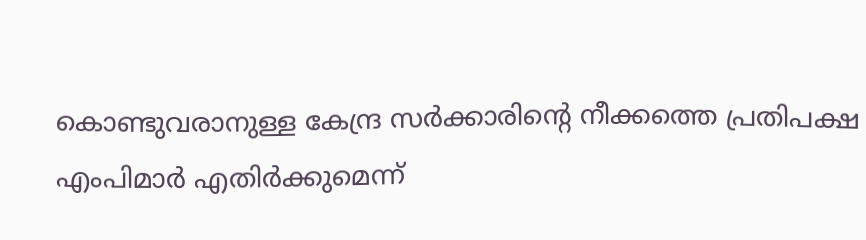കൊണ്ടുവരാനുള്ള കേന്ദ്ര സർക്കാരിന്റെ നീക്കത്തെ പ്രതിപക്ഷ എംപിമാർ എതിർക്കുമെന്ന്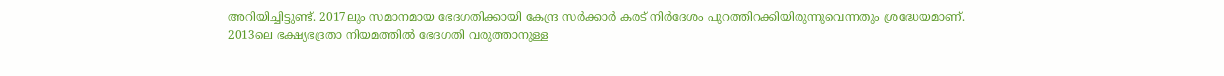അറിയിച്ചിട്ടുണ്ട്. 2017ലും സമാനമായ ഭേദഗതിക്കായി കേന്ദ്ര സർക്കാർ കരട് നിർദേശം പുറത്തിറക്കിയിരുന്നുവെന്നതും ശ്രദ്ധേയമാണ്.
2013ലെ ഭക്ഷ്യഭദ്രതാ നിയമത്തിൽ ഭേദഗതി വരുത്താനുള്ള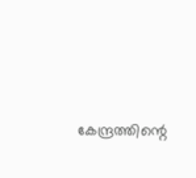കേന്ദ്രത്തിന്റെ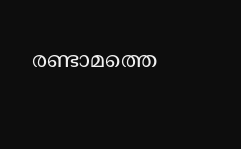രണ്ടാമത്തെ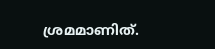ശ്രമമാണിത്.